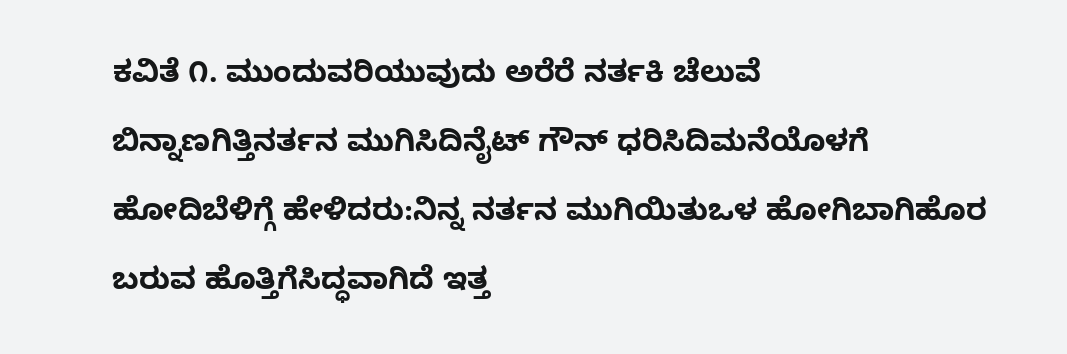ಕವಿತೆ ೧. ಮುಂದುವರಿಯುವುದು ಅರೆರೆ ನರ್ತಕಿ ಚೆಲುವೆ ಬಿನ್ನಾಣಗಿತ್ತಿನರ್ತನ ಮುಗಿಸಿದಿನೈಟ್ ಗೌನ್ ಧರಿಸಿದಿಮನೆಯೊಳಗೆ ಹೋದಿಬೆಳಿಗ್ಗೆ ಹೇಳಿದರು:ನಿನ್ನ ನರ್ತನ ಮುಗಿಯಿತುಒಳ ಹೋಗಿಬಾಗಿಹೊರ ಬರುವ ಹೊತ್ತಿಗೆಸಿದ್ಧವಾಗಿದೆ ಇತ್ತ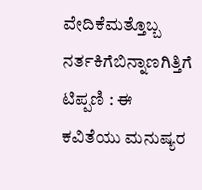ವೇದಿಕೆಮತ್ತೊಬ್ಬ ನರ್ತಕಿಗೆಬಿನ್ನಾಣಗಿತ್ತಿಗೆ ಟಿಪ್ಪಣಿ : ಈ ಕವಿತೆಯು ಮನುಷ್ಯರ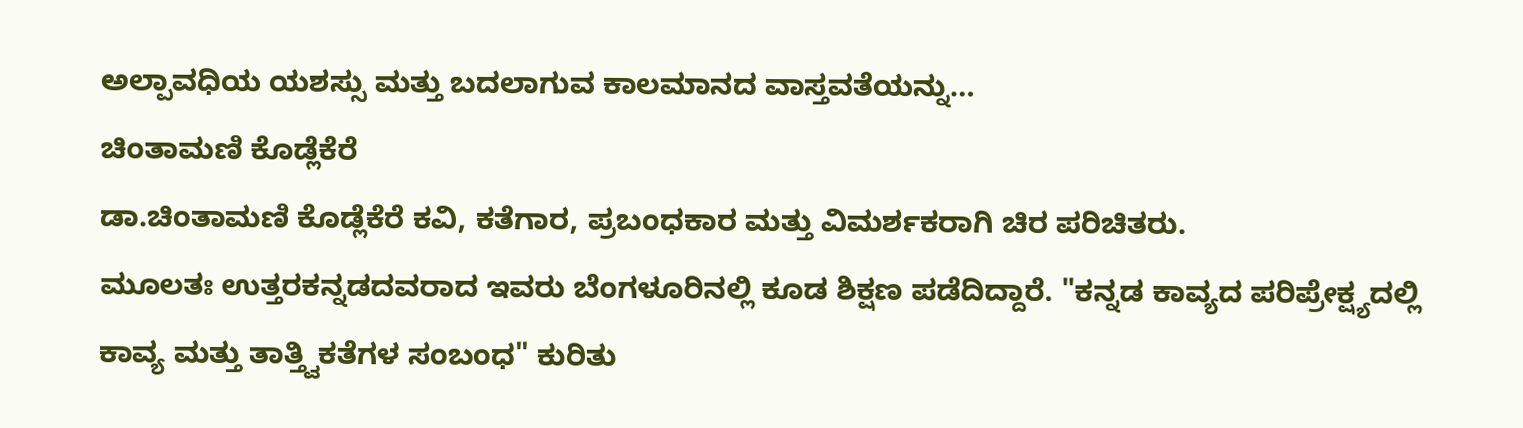ಅಲ್ಪಾವಧಿಯ ಯಶಸ್ಸು ಮತ್ತು ಬದಲಾಗುವ ಕಾಲಮಾನದ ವಾಸ್ತವತೆಯನ್ನು…
ಚಿಂತಾಮಣಿ ಕೊಡ್ಲೆಕೆರೆ
ಡಾ.ಚಿಂತಾಮಣಿ ಕೊಡ್ಲೆಕೆರೆ ಕವಿ, ಕತೆಗಾರ, ಪ್ರಬಂಧಕಾರ ಮತ್ತು ವಿಮರ್ಶಕರಾಗಿ ಚಿರ ಪರಿಚಿತರು.
ಮೂಲತಃ ಉತ್ತರಕನ್ನಡದವರಾದ ಇವರು ಬೆಂಗಳೂರಿನಲ್ಲಿ ಕೂಡ ಶಿಕ್ಷಣ ಪಡೆದಿದ್ದಾರೆ. "ಕನ್ನಡ ಕಾವ್ಯದ ಪರಿಪ್ರೇಕ್ಷ್ಯದಲ್ಲಿ ಕಾವ್ಯ ಮತ್ತು ತಾತ್ತ್ವಿಕತೆಗಳ ಸಂಬಂಧ" ಕುರಿತು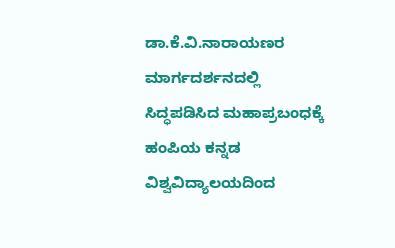ಡಾ.ಕೆ.ವಿ.ನಾರಾಯಣರ ಮಾರ್ಗದರ್ಶನದಲ್ಲಿ ಸಿದ್ಧಪಡಿಸಿದ ಮಹಾಪ್ರಬಂಧಕ್ಕೆ ಹಂಪಿಯ ಕನ್ನಡ ವಿಶ್ವವಿದ್ಯಾಲಯದಿಂದ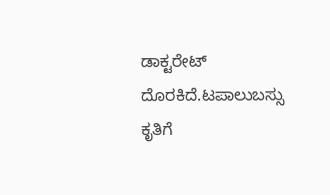ಡಾಕ್ಟರೇಟ್ ದೊರಕಿದೆ.ಟಪಾಲುಬಸ್ಸು ಕೃತಿಗೆ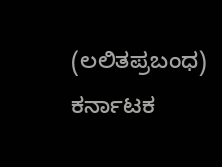(ಲಲಿತಪ್ರಬಂಧ) ಕರ್ನಾಟಕ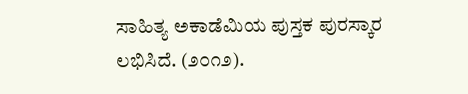ಸಾಹಿತ್ಯ ಅಕಾಡೆಮಿಯ ಪುಸ್ತಕ ಪುರಸ್ಕಾರ ಲಭಿಸಿದೆ. (೨೦೧೨).